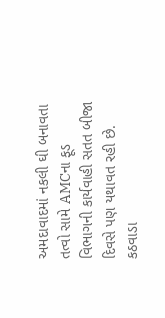અમદાવાદમાં નકલી ઘી બનાવતા તત્વો સામે AMCના ફૂડ વિભાગની કાર્યવાહી સતત બીજા દિવસે પણ યથાવત રહી છે. કઠવાડા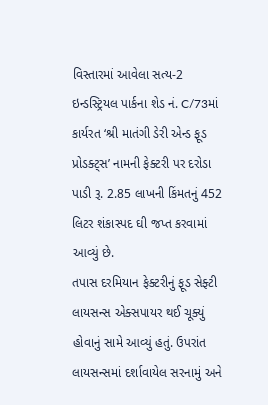વિસ્તારમાં આવેલા સત્ય-2 ઇન્ડસ્ટ્રિયલ પાર્કના શેડ નં. C/73માં કાર્યરત ‘શ્રી માતંગી ડેરી એન્ડ ફૂડ પ્રોડક્ટ્સ’ નામની ફેક્ટરી પર દરોડા પાડી રૂ. 2.85 લાખની કિંમતનું 452 લિટર શંકાસ્પદ ઘી જપ્ત કરવામાં આવ્યું છે.
તપાસ દરમિયાન ફેક્ટરીનું ફૂડ સેફ્ટી લાયસન્સ એક્સપાયર થઈ ચૂક્યું હોવાનું સામે આવ્યું હતું. ઉપરાંત લાયસન્સમાં દર્શાવાયેલ સરનામું અને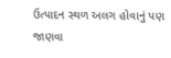ઉત્પાદન સ્થળ અલગ હોવાનું પણ જાણવા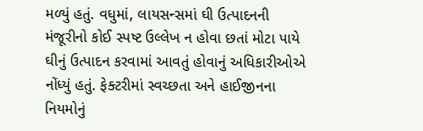મળ્યું હતું. વધુમાં, લાયસન્સમાં ઘી ઉત્પાદનની મંજૂરીનો કોઈ સ્પષ્ટ ઉલ્લેખ ન હોવા છતાં મોટા પાયે ઘીનું ઉત્પાદન કરવામાં આવતું હોવાનું અધિકારીઓએ નોંધ્યું હતું. ફેક્ટરીમાં સ્વચ્છતા અને હાઈજીનના નિયમોનું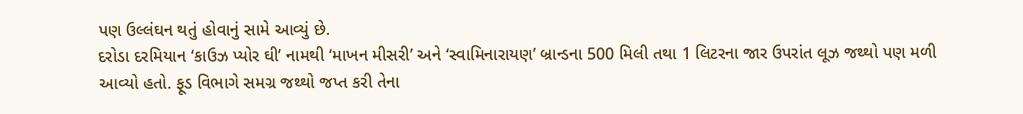પણ ઉલ્લંઘન થતું હોવાનું સામે આવ્યું છે.
દરોડા દરમિયાન ‘કાઉઝ પ્યોર ઘી’ નામથી ‘માખન મીસરી’ અને ‘સ્વામિનારાયણ’ બ્રાન્ડના 500 મિલી તથા 1 લિટરના જાર ઉપરાંત લૂઝ જથ્થો પણ મળી આવ્યો હતો. ફૂડ વિભાગે સમગ્ર જથ્થો જપ્ત કરી તેના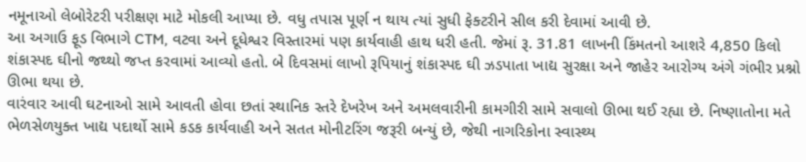નમૂનાઓ લેબોરેટરી પરીક્ષણ માટે મોકલી આપ્યા છે. વધુ તપાસ પૂર્ણ ન થાય ત્યાં સુધી ફેક્ટરીને સીલ કરી દેવામાં આવી છે.
આ અગાઉ ફૂડ વિભાગે CTM, વટવા અને દૂધેશ્વર વિસ્તારમાં પણ કાર્યવાહી હાથ ધરી હતી. જેમાં રૂ. 31.81 લાખની કિંમતનો આશરે 4,850 કિલો શંકાસ્પદ ઘીનો જથ્થો જપ્ત કરવામાં આવ્યો હતો. બે દિવસમાં લાખો રૂપિયાનું શંકાસ્પદ ઘી ઝડપાતા ખાદ્ય સુરક્ષા અને જાહેર આરોગ્ય અંગે ગંભીર પ્રશ્નો ઊભા થયા છે.
વારંવાર આવી ઘટનાઓ સામે આવતી હોવા છતાં સ્થાનિક સ્તરે દેખરેખ અને અમલવારીની કામગીરી સામે સવાલો ઊભા થઈ રહ્યા છે. નિષ્ણાતોના મતે ભેળસેળયુક્ત ખાદ્ય પદાર્થો સામે કડક કાર્યવાહી અને સતત મોનીટરિંગ જરૂરી બન્યું છે, જેથી નાગરિકોના સ્વાસ્થ્ય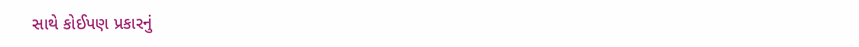સાથે કોઈપણ પ્રકારનું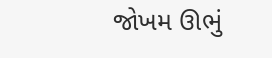જોખમ ઊભું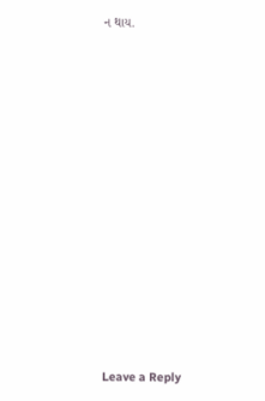ન થાય.














Leave a Reply